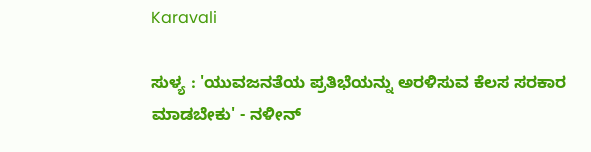Karavali

ಸುಳ್ಯ : 'ಯುವಜನತೆಯ ಪ್ರತಿಭೆಯನ್ನು ಅರಳಿಸುವ ಕೆಲಸ ಸರಕಾರ ಮಾಡಬೇಕು' - ನಳೀನ್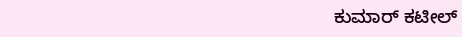ಕುಮಾರ್ ಕಟೀಲ್